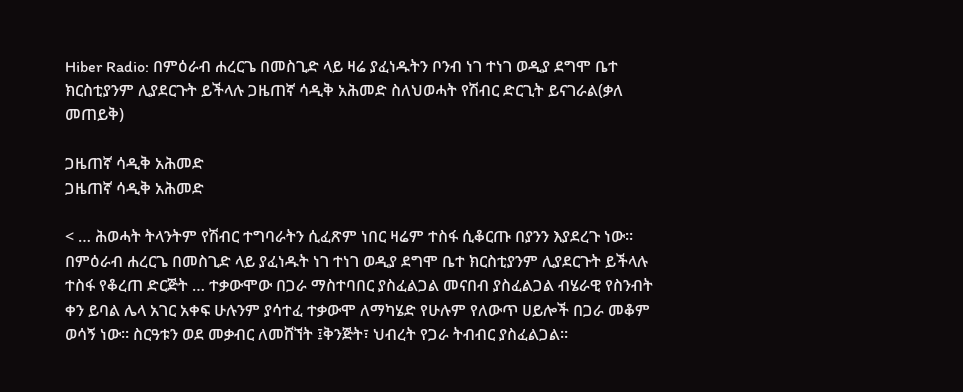Hiber Radio: በምዕራብ ሐረርጌ በመስጊድ ላይ ዛሬ ያፈነዱትን ቦንብ ነገ ተነገ ወዲያ ደግሞ ቤተ ክርስቲያንም ሊያደርጉት ይችላሉ ጋዜጠኛ ሳዲቅ አሕመድ ስለህወሓት የሽብር ድርጊት ይናገራል(ቃለ መጠይቅ)

ጋዜጠኛ ሳዲቅ አሕመድ
ጋዜጠኛ ሳዲቅ አሕመድ

< … ሕወሓት ትላንትም የሽብር ተግባራትን ሲፈጽም ነበር ዛሬም ተስፋ ሲቆርጡ በያንን እያደረጉ ነው። በምዕራብ ሐረርጌ በመስጊድ ላይ ያፈነዱት ነገ ተነገ ወዲያ ደግሞ ቤተ ክርስቲያንም ሊያደርጉት ይችላሉ ተስፋ የቆረጠ ድርጅት … ተቃውሞው በጋራ ማስተባበር ያስፈልጋል መናበብ ያስፈልጋል ብሄራዊ የስንብት ቀን ይባል ሌላ አገር አቀፍ ሁሉንም ያሳተፈ ተቃውሞ ለማካሄድ የሁሉም የለውጥ ሀይሎች በጋራ መቆም ወሳኝ ነው። ስርዓቱን ወደ መቃብር ለመሸኘት ፤ቅንጅት፣ ህብረት የጋራ ትብብር ያስፈልጋል።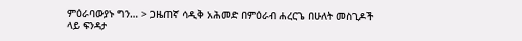ምዕራባውያኑ ግን… > ጋዜጠኛ ሳዲቅ አሕመድ በምዕራብ ሐረርጌ በሁለት መስጊዶች ላይ ፍንዳታ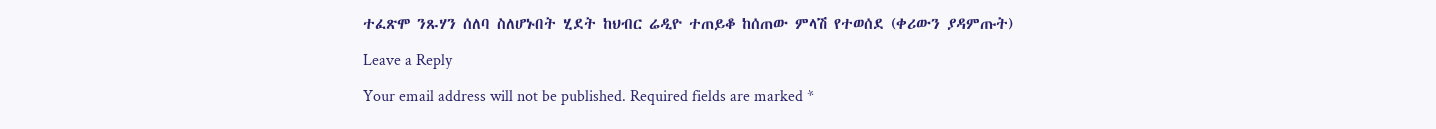ተፈጽሞ ንጹሃን ሰለባ ስለሆኑበት ሂደት ከህብር ሬዲዮ ተጠይቆ ከሰጠው ምላሽ የተወሰደ (ቀሪውን ያዳምጡት)

Leave a Reply

Your email address will not be published. Required fields are marked *